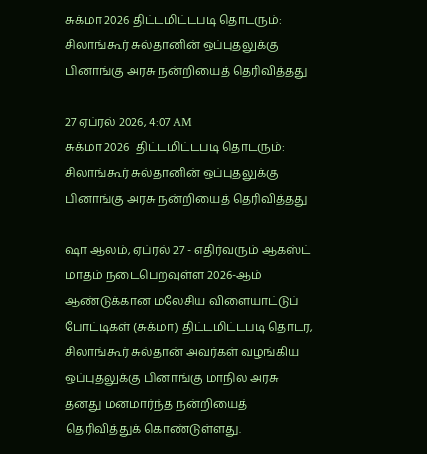சுக்மா 2026 திட்டமிட்டபடி தொடரும்: சிலாங்கூர் சுல்தானின் ஒப்புதலுக்கு பினாங்கு அரசு நன்றியைத் தெரிவித்தது

27 ஏப்ரல் 2026, 4:07 AM
சுக்மா 2026  திட்டமிட்டபடி தொடரும்: சிலாங்கூர் சுல்தானின் ஒப்புதலுக்கு பினாங்கு அரசு நன்றியைத் தெரிவித்தது

ஷா ஆலம், ஏப்ரல் 27 - எதிர்வரும் ஆகஸ்ட் மாதம் நடைபெறவுள்ள 2026-ஆம் ஆண்டுக்கான மலேசிய விளையாட்டுப் போட்டிகள் (சுக்மா) திட்டமிட்டபடி தொடர, சிலாங்கூர் சுல்தான் அவர்கள் வழங்கிய ஒப்புதலுக்கு பினாங்கு மாநில அரசு தனது மனமார்ந்த நன்றியைத் தெரிவித்துக் கொண்டுள்ளது.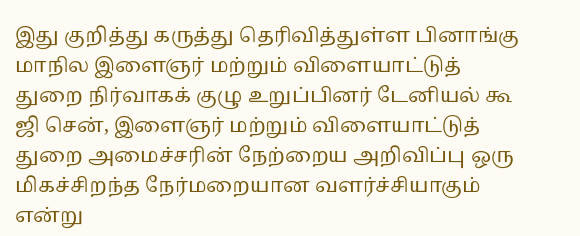இது குறித்து கருத்து தெரிவித்துள்ள பினாங்கு மாநில இளைஞர் மற்றும் விளையாட்டுத் துறை நிர்வாகக் குழு உறுப்பினர் டேனியல் கூ ஜி சென், இளைஞர் மற்றும் விளையாட்டுத் துறை அமைச்சரின் நேற்றைய அறிவிப்பு ஒரு மிகச்சிறந்த நேர்மறையான வளர்ச்சியாகும் என்று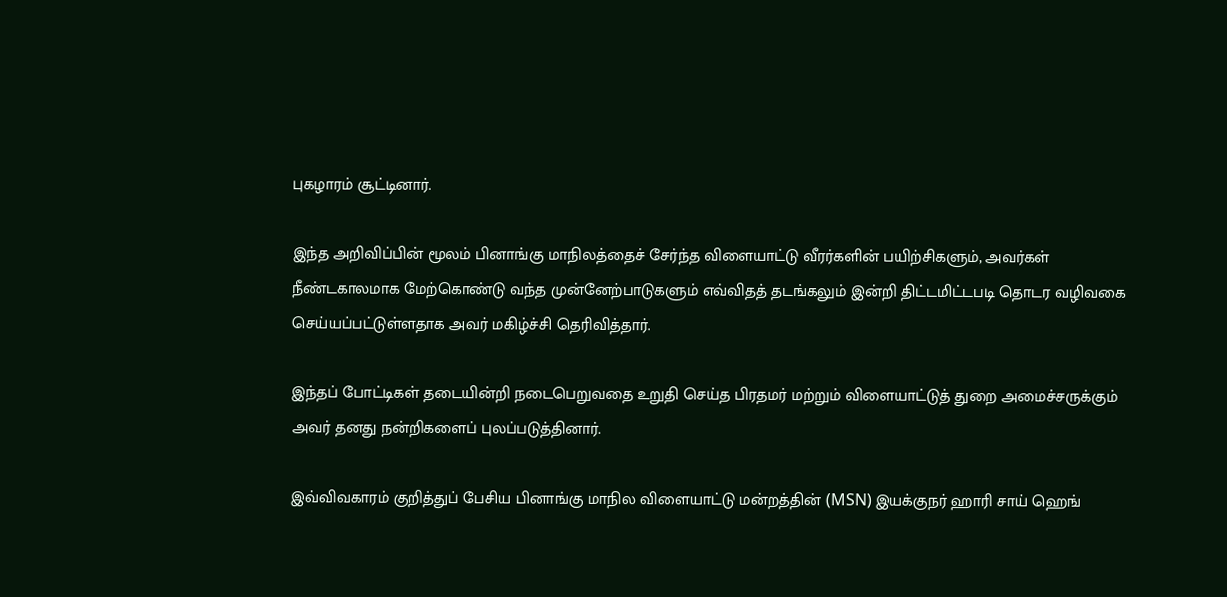புகழாரம் சூட்டினார்.

இந்த அறிவிப்பின் மூலம் பினாங்கு மாநிலத்தைச் சேர்ந்த விளையாட்டு வீரர்களின் பயிற்சிகளும், அவர்கள் நீண்டகாலமாக மேற்கொண்டு வந்த முன்னேற்பாடுகளும் எவ்விதத் தடங்கலும் இன்றி திட்டமிட்டபடி தொடர வழிவகை செய்யப்பட்டுள்ளதாக அவர் மகிழ்ச்சி தெரிவித்தார்.

இந்தப் போட்டிகள் தடையின்றி நடைபெறுவதை உறுதி செய்த பிரதமர் மற்றும் விளையாட்டுத் துறை அமைச்சருக்கும் அவர் தனது நன்றிகளைப் புலப்படுத்தினார்.

இவ்விவகாரம் குறித்துப் பேசிய பினாங்கு மாநில விளையாட்டு மன்றத்தின் (MSN) இயக்குநர் ஹாரி சாய் ஹெங்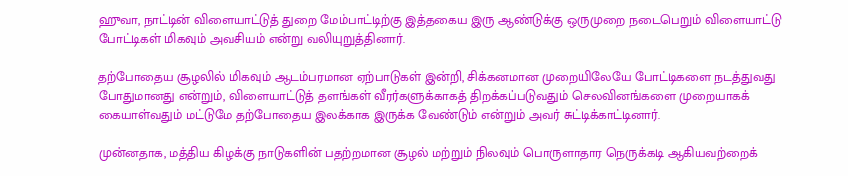ஹுவா, நாட்டின் விளையாட்டுத் துறை மேம்பாட்டிற்கு இத்தகைய இரு ஆண்டுக்கு ஒருமுறை நடைபெறும் விளையாட்டு போட்டிகள் மிகவும் அவசியம் என்று வலியுறுத்தினார்.

தற்போதைய சூழலில் மிகவும் ஆடம்பரமான ஏற்பாடுகள் இன்றி, சிக்கனமான முறையிலேயே போட்டிகளை நடத்துவது போதுமானது என்றும், விளையாட்டுத் தளங்கள் வீரர்களுக்காகத் திறக்கப்படுவதும் செலவினங்களை முறையாகக் கையாள்வதும் மட்டுமே தற்போதைய இலக்காக இருக்க வேண்டும் என்றும் அவர் சுட்டிக்காட்டினார்.

முன்னதாக, மத்திய கிழக்கு நாடுகளின் பதற்றமான சூழல் மற்றும் நிலவும் பொருளாதார நெருக்கடி ஆகியவற்றைக்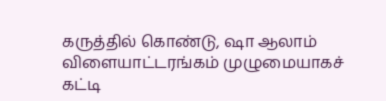கருத்தில் கொண்டு, ஷா ஆலாம் விளையாட்டரங்கம் முழுமையாகச் கட்டி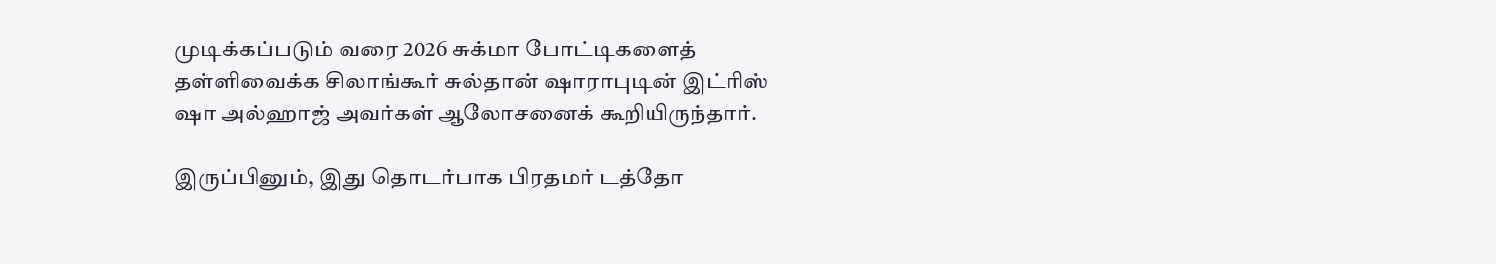முடிக்கப்படும் வரை 2026 சுக்மா போட்டிகளைத் தள்ளிவைக்க சிலாங்கூர் சுல்தான் ஷாராபுடின் இட்ரிஸ் ஷா அல்ஹாஜ் அவர்கள் ஆலோசனைக் கூறியிருந்தார்.

இருப்பினும், இது தொடர்பாக பிரதமர் டத்தோ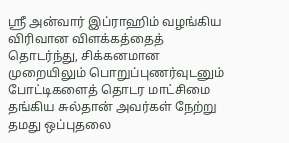ஸ்ரீ அன்வார் இப்ராஹிம் வழங்கிய விரிவான விளக்கத்தைத் தொடர்ந்து, சிக்கனமான முறையிலும் பொறுப்புணர்வுடனும் போட்டிகளைத் தொடர மாட்சிமை தங்கிய சுல்தான் அவர்கள் நேற்று தமது ஒப்புதலை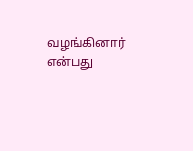வழங்கினார் என்பது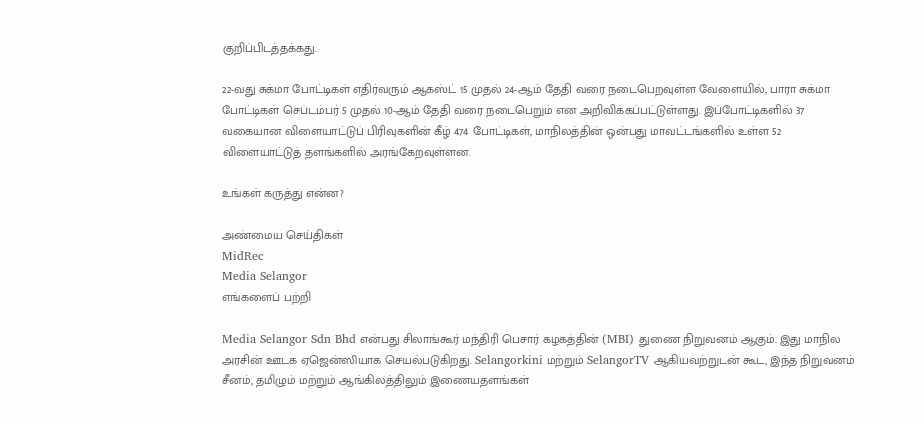குறிப்பிடத்தக்கது.

22-வது சுக்மா போட்டிகள் எதிர்வரும் ஆகஸ்ட் 15 முதல் 24-ஆம் தேதி வரை நடைபெறவுள்ள வேளையில், பாரா சுக்மா போட்டிகள் செப்டம்பர் 5 முதல் 10-ஆம் தேதி வரை நடைபெறும் என அறிவிக்கப்பட்டுள்ளது. இப்போட்டிகளில் 37 வகையான விளையாட்டுப் பிரிவுகளின் கீழ் 474 போட்டிகள், மாநிலத்தின் ஒன்பது மாவட்டங்களில் உள்ள 52 விளையாட்டுத் தளங்களில் அரங்கேறவுள்ளன.

உங்கள் கருத்து என்ன?

அண்மைய செய்திகள்
MidRec
Media Selangor
எங்களைப் பற்றி

Media Selangor Sdn Bhd என்பது சிலாங்கூர் மந்திரி பெசார் கழகத்தின் (MBI) துணை நிறுவனம் ஆகும். இது மாநில அரசின் ஊடக ஏஜென்ஸியாக செயல்படுகிறது. Selangorkini மற்றும் SelangorTV ஆகியவற்றுடன் கூட, இந்த நிறுவனம் சீனம், தமிழும் மற்றும் ஆங்கிலத்திலும் இணையதளங்கள்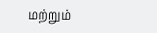மற்றும்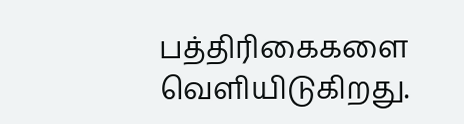பத்திரிகைகளை வெளியிடுகிறது.